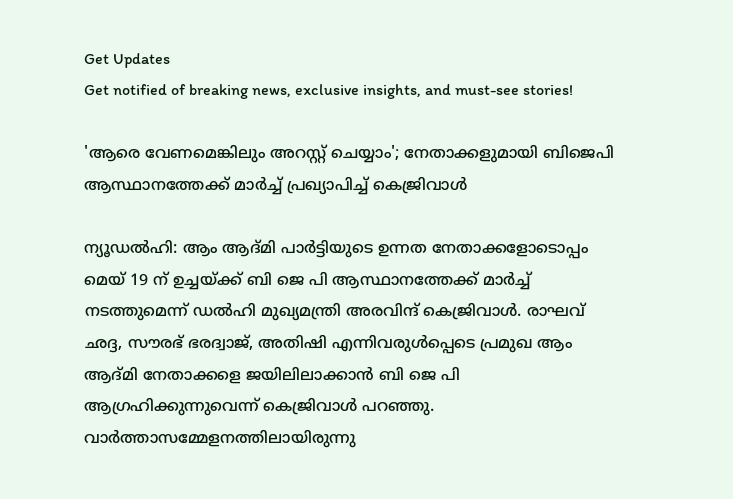Get Updates
Get notified of breaking news, exclusive insights, and must-see stories!

'ആരെ വേണമെങ്കിലും അറസ്റ്റ് ചെയ്യാം'; നേതാക്കളുമായി ബിജെപി ആസ്ഥാനത്തേക്ക് മാര്‍ച്ച് പ്രഖ്യാപിച്ച് കെജ്രിവാള്‍

ന്യൂഡല്‍ഹി: ആം ആദ്മി പാര്‍ട്ടിയുടെ ഉന്നത നേതാക്കളോടൊപ്പം മെയ് 19 ന് ഉച്ചയ്ക്ക് ബി ജെ പി ആസ്ഥാനത്തേക്ക് മാര്‍ച്ച് നടത്തുമെന്ന് ഡല്‍ഹി മുഖ്യമന്ത്രി അരവിന്ദ് കെജ്രിവാള്‍. രാഘവ് ഛദ്ദ, സൗരഭ് ഭരദ്വാജ്, അതിഷി എന്നിവരുള്‍പ്പെടെ പ്രമുഖ ആം ആദ്മി നേതാക്കളെ ജയിലിലാക്കാന്‍ ബി ജെ പി ആഗ്രഹിക്കുന്നുവെന്ന് കെജ്രിവാള്‍ പറഞ്ഞു. വാര്‍ത്താസമ്മേളനത്തിലായിരുന്നു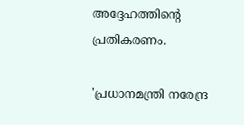അദ്ദേഹത്തിന്റെ പ്രതികരണം.

'പ്രധാനമന്ത്രി നരേന്ദ്ര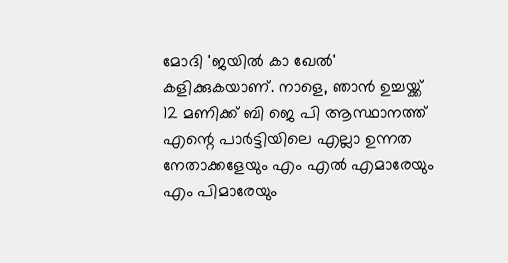മോദി 'ജയില്‍ കാ ഖേല്‍' കളിക്കുകയാണ്. നാളെ, ഞാന്‍ ഉച്ചയ്ക്ക് 12 മണിക്ക് ബി ജെ പി ആസ്ഥാനത്ത് എന്റെ പാര്‍ട്ടിയിലെ എല്ലാ ഉന്നത നേതാക്കളേയും എം എല്‍ എമാരേയും എം പിമാരേയും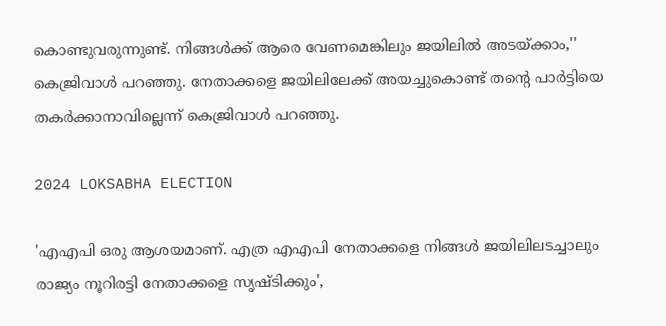കൊണ്ടുവരുന്നുണ്ട്. നിങ്ങള്‍ക്ക് ആരെ വേണമെങ്കിലും ജയിലില്‍ അടയ്ക്കാം,'' കെജ്രിവാള്‍ പറഞ്ഞു. നേതാക്കളെ ജയിലിലേക്ക് അയച്ചുകൊണ്ട് തന്റെ പാര്‍ട്ടിയെ തകര്‍ക്കാനാവില്ലെന്ന് കെജ്രിവാള്‍ പറഞ്ഞു.

2024 LOKSABHA ELECTION

'എഎപി ഒരു ആശയമാണ്. എത്ര എഎപി നേതാക്കളെ നിങ്ങള്‍ ജയിലിലടച്ചാലും രാജ്യം നൂറിരട്ടി നേതാക്കളെ സൃഷ്ടിക്കും',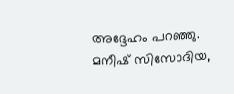അദ്ദേഹം പറഞ്ഞു. മനീഷ് സിസോദിയ,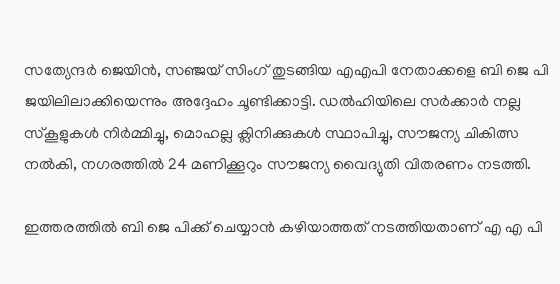സത്യേന്ദര്‍ ജെയിന്‍, സഞ്ജയ് സിംഗ് തുടങ്ങിയ എഎപി നേതാക്കളെ ബി ജെ പി ജയിലിലാക്കിയെന്നും അദ്ദേഹം ചൂണ്ടിക്കാട്ടി. ഡല്‍ഹിയിലെ സര്‍ക്കാര്‍ നല്ല സ്‌കൂളുകള്‍ നിര്‍മ്മിച്ചു, മൊഹല്ല ക്ലിനിക്കുകള്‍ സ്ഥാപിച്ചു, സൗജന്യ ചികിത്സ നല്‍കി, നഗരത്തില്‍ 24 മണിക്കൂറും സൗജന്യ വൈദ്യുതി വിതരണം നടത്തി.

ഇത്തരത്തില്‍ ബി ജെ പിക്ക് ചെയ്യാന്‍ കഴിയാത്തത് നടത്തിയതാണ് എ എ പി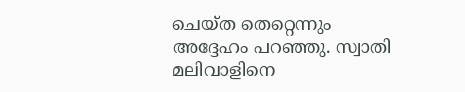ചെയ്ത തെറ്റെന്നും അദ്ദേഹം പറഞ്ഞു. സ്വാതി മലിവാളിനെ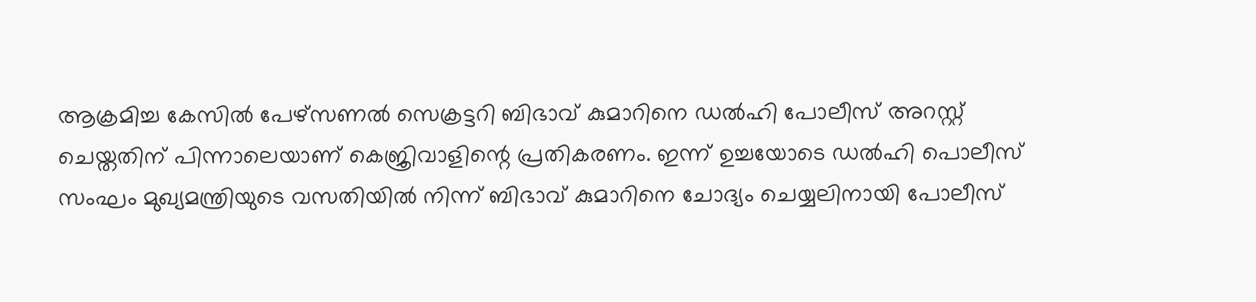ആക്രമിച്ച കേസില്‍ പേഴ്സണല്‍ സെക്രട്ടറി ബിഭാവ് കുമാറിനെ ഡല്‍ഹി പോലീസ് അറസ്റ്റ് ചെയ്തതിന് പിന്നാലെയാണ് കെജ്രിവാളിന്റെ പ്രതികരണം. ഇന്ന് ഉച്ചയോടെ ഡല്‍ഹി പൊലീസ് സംഘം മുഖ്യമന്ത്രിയുടെ വസതിയില്‍ നിന്ന് ബിഭാവ് കുമാറിനെ ചോദ്യം ചെയ്യലിനായി പോലീസ്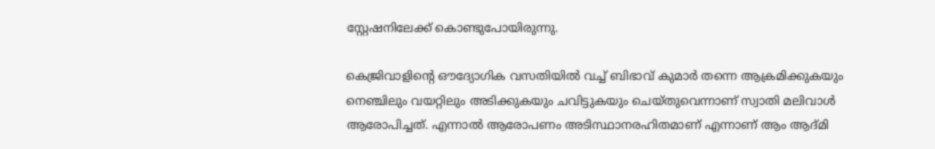സ്റ്റേഷനിലേക്ക് കൊണ്ടുപോയിരുന്നു.

കെജ്രിവാളിന്റെ ഔദ്യോഗിക വസതിയില്‍ വച്ച് ബിഭാവ് കുമാര്‍ തന്നെ ആക്രമിക്കുകയും നെഞ്ചിലും വയറ്റിലും അടിക്കുകയും ചവിട്ടുകയും ചെയ്തുവെന്നാണ് സ്വാതി മലിവാള്‍ ആരോപിച്ചത്. എന്നാല്‍ ആരോപണം അടിസ്ഥാനരഹിതമാണ് എന്നാണ് ആം ആദ്മി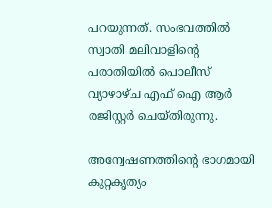പറയുന്നത്. സംഭവത്തില്‍ സ്വാതി മലിവാളിന്റെ പരാതിയില്‍ പൊലീസ് വ്യാഴാഴ്ച എഫ് ഐ ആര്‍ രജിസ്റ്റര്‍ ചെയ്തിരുന്നു.

അന്വേഷണത്തിന്റെ ഭാഗമായി കുറ്റകൃത്യം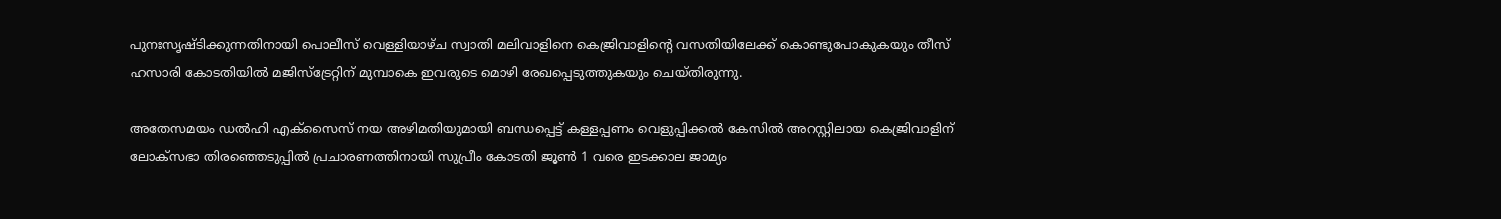പുനഃസൃഷ്ടിക്കുന്നതിനായി പൊലീസ് വെള്ളിയാഴ്ച സ്വാതി മലിവാളിനെ കെജ്രിവാളിന്റെ വസതിയിലേക്ക് കൊണ്ടുപോകുകയും തീസ് ഹസാരി കോടതിയില്‍ മജിസ്ട്രേറ്റിന് മുമ്പാകെ ഇവരുടെ മൊഴി രേഖപ്പെടുത്തുകയും ചെയ്തിരുന്നു.

അതേസമയം ഡല്‍ഹി എക്സൈസ് നയ അഴിമതിയുമായി ബന്ധപ്പെട്ട് കള്ളപ്പണം വെളുപ്പിക്കല്‍ കേസില്‍ അറസ്റ്റിലായ കെജ്രിവാളിന് ലോക്സഭാ തിരഞ്ഞെടുപ്പില്‍ പ്രചാരണത്തിനായി സുപ്രീം കോടതി ജൂണ്‍ 1 വരെ ഇടക്കാല ജാമ്യം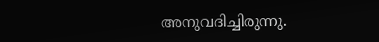അനുവദിച്ചിരുന്നു.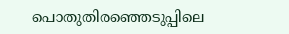പൊതുതിരഞ്ഞെടുപ്പിലെ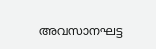അവസാനഘട്ട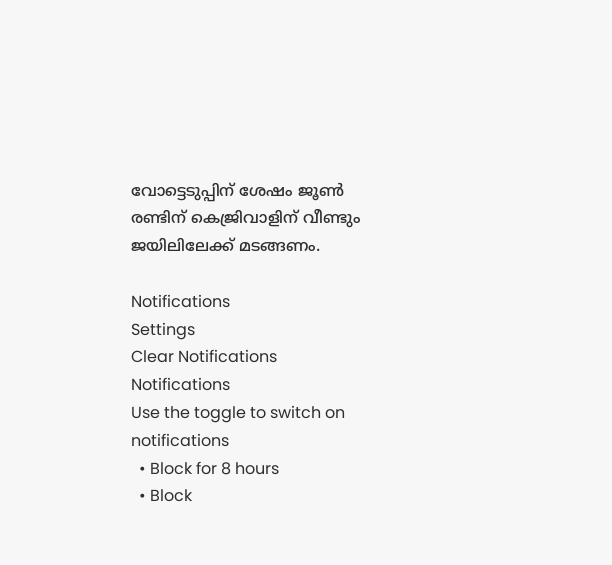വോട്ടെടുപ്പിന് ശേഷം ജൂണ്‍ രണ്ടിന് കെജ്രിവാളിന് വീണ്ടും ജയിലിലേക്ക് മടങ്ങണം.

Notifications
Settings
Clear Notifications
Notifications
Use the toggle to switch on notifications
  • Block for 8 hours
  • Block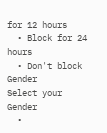for 12 hours
  • Block for 24 hours
  • Don't block
Gender
Select your Gender
  •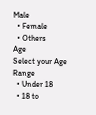Male
  • Female
  • Others
Age
Select your Age Range
  • Under 18
  • 18 to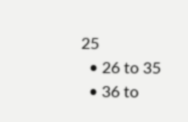25
  • 26 to 35
  • 36 to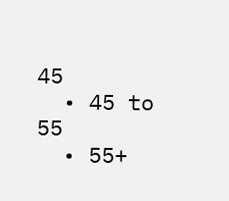45
  • 45 to 55
  • 55+